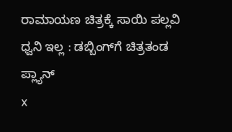ರಾಮಾಯಣ ಚಿತ್ರಕ್ಕೆ ಸಾಯಿ ಪಲ್ಲವಿ ಧ್ವನಿ ಇಲ್ಲ : ಡಬ್ಬಿಂಗ್‌ಗೆ ಚಿತ್ರತಂಡ ಪ್ಲ್ಯಾನ್
x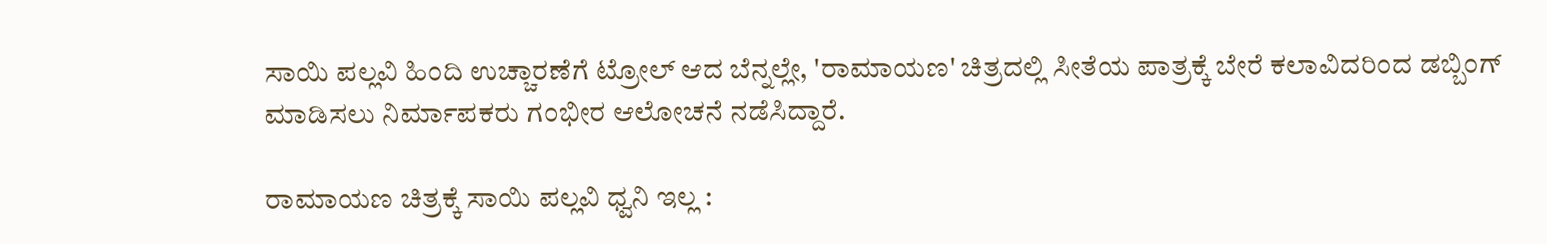ಸಾಯಿ ಪಲ್ಲವಿ ಹಿಂದಿ ಉಚ್ಚಾರಣೆಗೆ ಟ್ರೋಲ್ ಆದ ಬೆನ್ನಲ್ಲೇ, 'ರಾಮಾಯಣ' ಚಿತ್ರದಲ್ಲಿ ಸೀತೆಯ ಪಾತ್ರಕ್ಕೆ ಬೇರೆ ಕಲಾವಿದರಿಂದ ಡಬ್ಬಿಂಗ್ ಮಾಡಿಸಲು ನಿರ್ಮಾಪಕರು ಗಂಭೀರ ಆಲೋಚನೆ ನಡೆಸಿದ್ದಾರೆ.

ರಾಮಾಯಣ ಚಿತ್ರಕ್ಕೆ ಸಾಯಿ ಪಲ್ಲವಿ ಧ್ವನಿ ಇಲ್ಲ :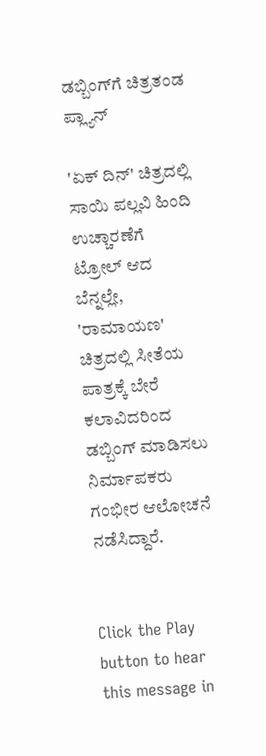ಡಬ್ಬಿಂಗ್‌ಗೆ ಚಿತ್ರತಂಡ ಪ್ಲ್ಯಾನ್

'ಏಕ್ ದಿನ್' ಚಿತ್ರದಲ್ಲಿ ಸಾಯಿ ಪಲ್ಲವಿ ಹಿಂದಿ ಉಚ್ಚಾರಣೆಗೆ ಟ್ರೋಲ್ ಆದ ಬೆನ್ನಲ್ಲೇ, 'ರಾಮಾಯಣ' ಚಿತ್ರದಲ್ಲಿ ಸೀತೆಯ ಪಾತ್ರಕ್ಕೆ ಬೇರೆ ಕಲಾವಿದರಿಂದ ಡಬ್ಬಿಂಗ್ ಮಾಡಿಸಲು ನಿರ್ಮಾಪಕರು ಗಂಭೀರ ಆಲೋಚನೆ ನಡೆಸಿದ್ದಾರೆ.


Click the Play button to hear this message in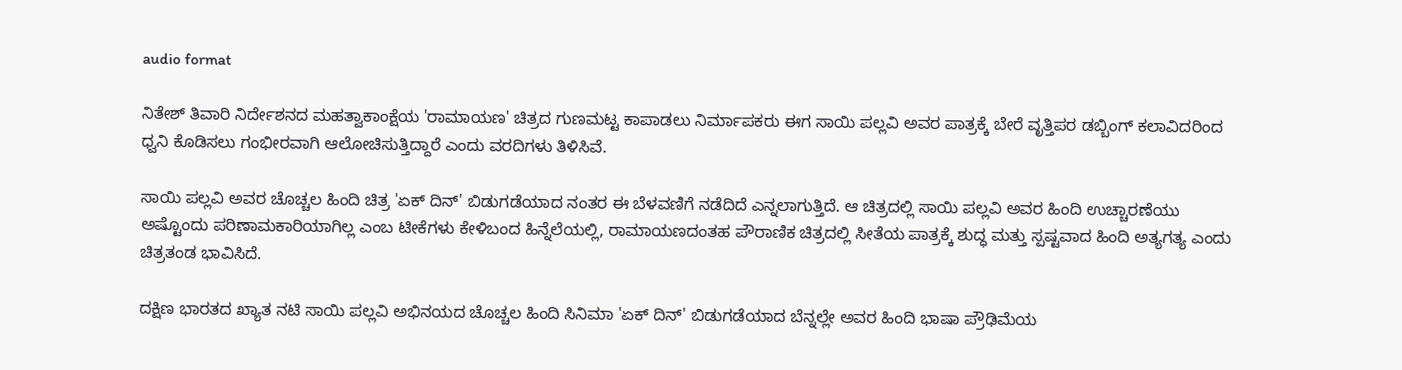audio format

ನಿತೇಶ್ ತಿವಾರಿ ನಿರ್ದೇಶನದ ಮಹತ್ವಾಕಾಂಕ್ಷೆಯ 'ರಾಮಾಯಣ' ಚಿತ್ರದ ಗುಣಮಟ್ಟ ಕಾಪಾಡಲು ನಿರ್ಮಾಪಕರು ಈಗ ಸಾಯಿ ಪಲ್ಲವಿ ಅವರ ಪಾತ್ರಕ್ಕೆ ಬೇರೆ ವೃತ್ತಿಪರ ಡಬ್ಬಿಂಗ್ ಕಲಾವಿದರಿಂದ ಧ್ವನಿ ಕೊಡಿಸಲು ಗಂಭೀರವಾಗಿ ಆಲೋಚಿಸುತ್ತಿದ್ದಾರೆ ಎಂದು ವರದಿಗಳು ತಿಳಿಸಿವೆ.

ಸಾಯಿ ಪಲ್ಲವಿ ಅವರ ಚೊಚ್ಚಲ ಹಿಂದಿ ಚಿತ್ರ 'ಏಕ್ ದಿನ್' ಬಿಡುಗಡೆಯಾದ ನಂತರ ಈ ಬೆಳವಣಿಗೆ ನಡೆದಿದೆ ಎನ್ನಲಾಗುತ್ತಿದೆ. ಆ ಚಿತ್ರದಲ್ಲಿ ಸಾಯಿ ಪಲ್ಲವಿ ಅವರ ಹಿಂದಿ ಉಚ್ಚಾರಣೆಯು ಅಷ್ಟೊಂದು ಪರಿಣಾಮಕಾರಿಯಾಗಿಲ್ಲ ಎಂಬ ಟೀಕೆಗಳು ಕೇಳಿಬಂದ ಹಿನ್ನೆಲೆಯಲ್ಲಿ, ರಾಮಾಯಣದಂತಹ ಪೌರಾಣಿಕ ಚಿತ್ರದಲ್ಲಿ ಸೀತೆಯ ಪಾತ್ರಕ್ಕೆ ಶುದ್ಧ ಮತ್ತು ಸ್ಪಷ್ಟವಾದ ಹಿಂದಿ ಅತ್ಯಗತ್ಯ ಎಂದು ಚಿತ್ರತಂಡ ಭಾವಿಸಿದೆ.

ದಕ್ಷಿಣ ಭಾರತದ ಖ್ಯಾತ ನಟಿ ಸಾಯಿ ಪಲ್ಲವಿ ಅಭಿನಯದ ಚೊಚ್ಚಲ ಹಿಂದಿ ಸಿನಿಮಾ 'ಏಕ್ ದಿನ್' ಬಿಡುಗಡೆಯಾದ ಬೆನ್ನಲ್ಲೇ ಅವರ ಹಿಂದಿ ಭಾಷಾ ಪ್ರೌಢಿಮೆಯ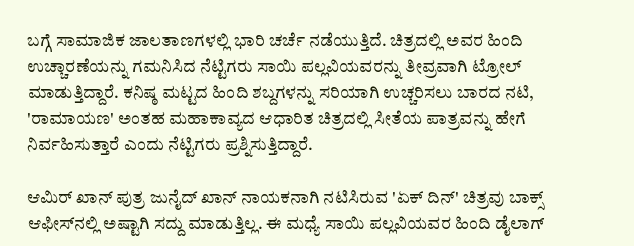ಬಗ್ಗೆ ಸಾಮಾಜಿಕ ಜಾಲತಾಣಗಳಲ್ಲಿ ಭಾರಿ ಚರ್ಚೆ ನಡೆಯುತ್ತಿದೆ. ಚಿತ್ರದಲ್ಲಿ ಅವರ ಹಿಂದಿ ಉಚ್ಚಾರಣೆಯನ್ನು ಗಮನಿಸಿದ ನೆಟ್ಟಿಗರು ಸಾಯಿ ಪಲ್ಲವಿಯವರನ್ನು ತೀವ್ರವಾಗಿ ಟ್ರೋಲ್ ಮಾಡುತ್ತಿದ್ದಾರೆ. ಕನಿಷ್ಠ ಮಟ್ಟದ ಹಿಂದಿ ಶಬ್ದಗಳನ್ನು ಸರಿಯಾಗಿ ಉಚ್ಚರಿಸಲು ಬಾರದ ನಟಿ, 'ರಾಮಾಯಣ' ಅಂತಹ ಮಹಾಕಾವ್ಯದ ಆಧಾರಿತ ಚಿತ್ರದಲ್ಲಿ ಸೀತೆಯ ಪಾತ್ರವನ್ನು ಹೇಗೆ ನಿರ್ವಹಿಸುತ್ತಾರೆ ಎಂದು ನೆಟ್ಟಿಗರು ಪ್ರಶ್ನಿಸುತ್ತಿದ್ದಾರೆ.

ಆಮಿರ್ ಖಾನ್ ಪುತ್ರ ಜುನೈದ್ ಖಾನ್ ನಾಯಕನಾಗಿ ನಟಿಸಿರುವ 'ಏಕ್ ದಿನ್' ಚಿತ್ರವು ಬಾಕ್ಸ್ ಆಫೀಸ್‌ನಲ್ಲಿ ಅಷ್ಟಾಗಿ ಸದ್ದು ಮಾಡುತ್ತಿಲ್ಲ. ಈ ಮಧ್ಯೆ ಸಾಯಿ ಪಲ್ಲವಿಯವರ ಹಿಂದಿ ಡೈಲಾಗ್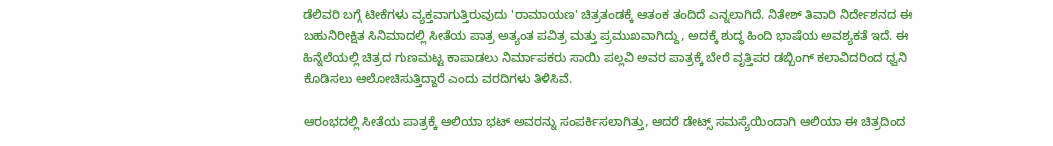ಡೆಲಿವರಿ ಬಗ್ಗೆ ಟೀಕೆಗಳು ವ್ಯಕ್ತವಾಗುತ್ತಿರುವುದು 'ರಾಮಾಯಣ' ಚಿತ್ರತಂಡಕ್ಕೆ ಆತಂಕ ತಂದಿದೆ ಎನ್ನಲಾಗಿದೆ. ನಿತೇಶ್ ತಿವಾರಿ ನಿರ್ದೇಶನದ ಈ ಬಹುನಿರೀಕ್ಷಿತ ಸಿನಿಮಾದಲ್ಲಿ ಸೀತೆಯ ಪಾತ್ರ ಅತ್ಯಂತ ಪವಿತ್ರ ಮತ್ತು ಪ್ರಮುಖವಾಗಿದ್ದು, ಅದಕ್ಕೆ ಶುದ್ಧ ಹಿಂದಿ ಭಾಷೆಯ ಅವಶ್ಯಕತೆ ಇದೆ. ಈ ಹಿನ್ನೆಲೆಯಲ್ಲಿ ಚಿತ್ರದ ಗುಣಮಟ್ಟ ಕಾಪಾಡಲು ನಿರ್ಮಾಪಕರು ಸಾಯಿ ಪಲ್ಲವಿ ಅವರ ಪಾತ್ರಕ್ಕೆ ಬೇರೆ ವೃತ್ತಿಪರ ಡಬ್ಬಿಂಗ್ ಕಲಾವಿದರಿಂದ ಧ್ವನಿ ಕೊಡಿಸಲು ಆಲೋಚಿಸುತ್ತಿದ್ದಾರೆ ಎಂದು ವರದಿಗಳು ತಿಳಿಸಿವೆ.

ಆರಂಭದಲ್ಲಿ ಸೀತೆಯ ಪಾತ್ರಕ್ಕೆ ಆಲಿಯಾ ಭಟ್ ಅವರನ್ನು ಸಂಪರ್ಕಿಸಲಾಗಿತ್ತು, ಆದರೆ ಡೇಟ್ಸ್ ಸಮಸ್ಯೆಯಿಂದಾಗಿ ಆಲಿಯಾ ಈ ಚಿತ್ರದಿಂದ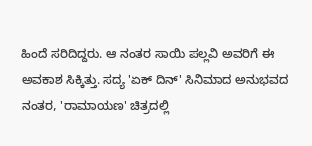ಹಿಂದೆ ಸರಿದಿದ್ದರು. ಆ ನಂತರ ಸಾಯಿ ಪಲ್ಲವಿ ಅವರಿಗೆ ಈ ಅವಕಾಶ ಸಿಕ್ಕಿತ್ತು. ಸದ್ಯ 'ಏಕ್ ದಿನ್' ಸಿನಿಮಾದ ಅನುಭವದ ನಂತರ, 'ರಾಮಾಯಣ' ಚಿತ್ರದಲ್ಲಿ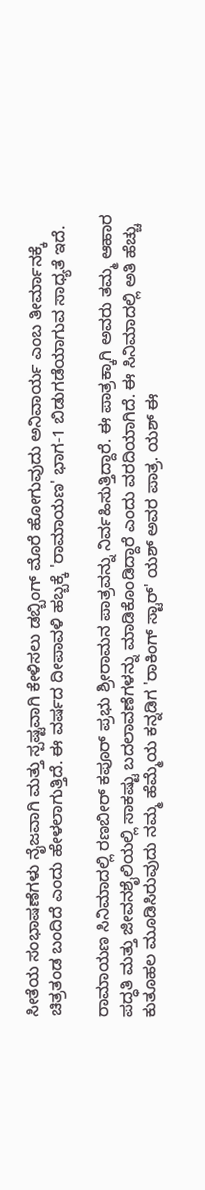ಸೀತೆಯ ಸಂಭಾಷಣೆಗಳು ನೈಜವಾಗಿ ಮತ್ತು ಸ್ಪಷ್ಟವಾಗಿ ಕೇಳಿಸಲು ಡಬ್ಬಿಂಗ್ ಮೊರೆ ಹೋಗುವುದು ಅನಿವಾರ್ಯ ಎಂಬ ತೀರ್ಮಾನಕ್ಕೆ ಚಿತ್ರತಂಡ ಬಂದಿದೆ ಎಂದು ಹೇಳಲಾಗುತ್ತಿದೆ. ಈ ವರ್ಷದ ದೀಪಾವಳಿ ಹಬ್ಬಕ್ಕೆ 'ರಾಮಾಯಣ' ಭಾಗ-1 ಬಿಡುಗಡೆಯಾಗುವ ಸಾಧ್ಯತೆ ಇದೆ.

ರಾಮಾಯಣ ಸಿನಿಮಾದಲ್ಲಿ ರಣಬೀರ್ ಕಪೂರ್ ಪ್ರಭು ಶ್ರೀರಾಮನ ಪಾತ್ರವನ್ನು ನಿರ್ವಹಿಸುತ್ತಿದ್ದಾರೆ. ಈ ಪಾತ್ರಕ್ಕಾಗಿ ಅವರು ತಮ್ಮ ಆಹಾರ ಪದ್ಧತಿ ಮತ್ತು ಜೀವನಶೈಲಿಯಲ್ಲಿ ಸಾಕಷ್ಟು ಬದಲಾವಣೆಗಳನ್ನು ಮಾಡಿಕೊಂಡಿದ್ದಾರೆ ಎಂದು ವರದಿಯಾಗಿದೆ. ಈ ಸಿನಿಮಾದಲ್ಲಿ ಅತಿ ಹೆಚ್ಚು ಕುತೂಹಲ ಮೂಡಿಸಿರುವುದು ನಮ್ಮ ಹೆಮ್ಮೆಯ ಕನ್ನಡಿಗ 'ರಾಕಿಂಗ್ ಸ್ಟಾರ್' ಯಶ್ ಅವರ ಪಾತ್ರ. ಯಶ್ ಈ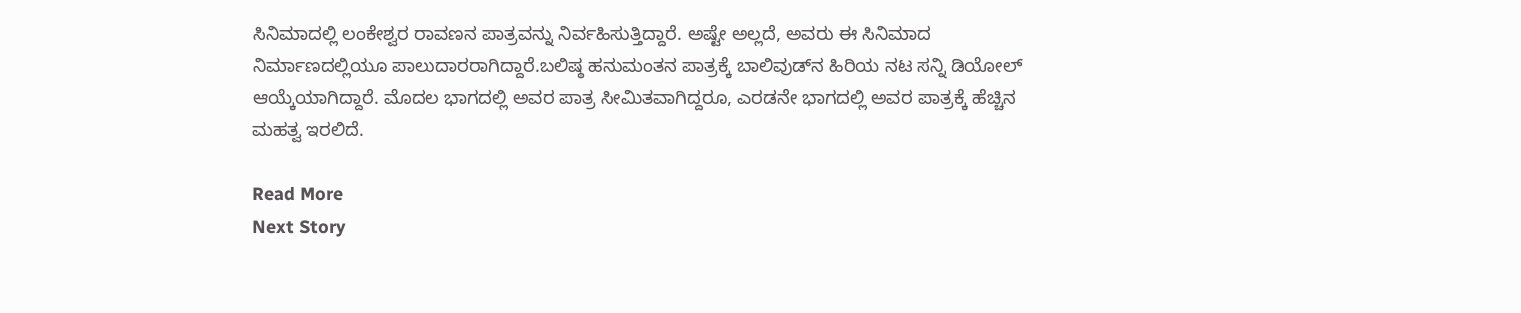ಸಿನಿಮಾದಲ್ಲಿ ಲಂಕೇಶ್ವರ ರಾವಣನ ಪಾತ್ರವನ್ನು ನಿರ್ವಹಿಸುತ್ತಿದ್ದಾರೆ. ಅಷ್ಟೇ ಅಲ್ಲದೆ, ಅವರು ಈ ಸಿನಿಮಾದ ನಿರ್ಮಾಣದಲ್ಲಿಯೂ ಪಾಲುದಾರರಾಗಿದ್ದಾರೆ.ಬಲಿಷ್ಠ ಹನುಮಂತನ ಪಾತ್ರಕ್ಕೆ ಬಾಲಿವುಡ್‌ನ ಹಿರಿಯ ನಟ ಸನ್ನಿ ಡಿಯೋಲ್ ಆಯ್ಕೆಯಾಗಿದ್ದಾರೆ. ಮೊದಲ ಭಾಗದಲ್ಲಿ ಅವರ ಪಾತ್ರ ಸೀಮಿತವಾಗಿದ್ದರೂ, ಎರಡನೇ ಭಾಗದಲ್ಲಿ ಅವರ ಪಾತ್ರಕ್ಕೆ ಹೆಚ್ಚಿನ ಮಹತ್ವ ಇರಲಿದೆ.

Read More
Next Story